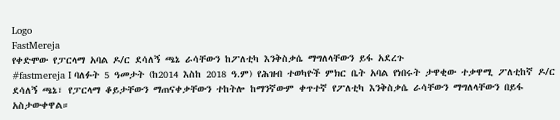Logo
FastMereja
የቀድሞው የፓርላማ አባል ዶ/ር ደሳለኝ ጫኔ ራሳቸውን ከፖለቲካ እንቅስቃሴ ማግለላቸውን ይፋ አደረጉ
#fastmereja I ባለፉት 5 ዓመታት (ከ2014 እስከ 2018 ዓ.ም) የሕዝብ ተወካዮች ምክር ቤት አባል የነበሩት ታዋቂው ተቃዋሚ ፖለቲከኛ ዶ/ር ደሳለኝ ጫኔ፣ የፓርላማ ቆይታቸውን ማጠናቀቃቸውን ተከትሎ ከማንኛውም ቀጥተኛ የፖለቲካ እንቅስቃሴ ራሳቸውን ማግለላቸውን በይፋ አስታውቀዋል።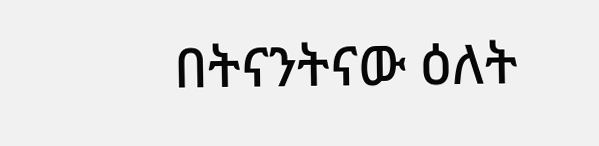በትናንትናው ዕለት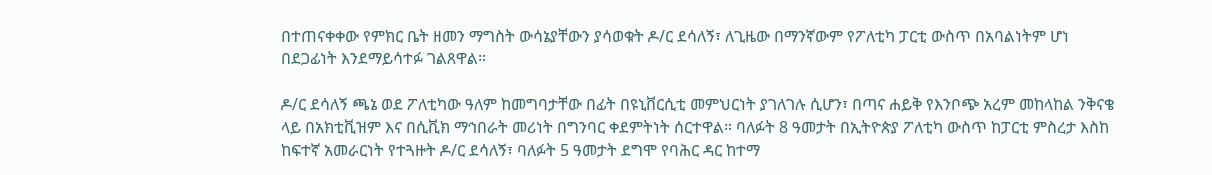በተጠናቀቀው የምክር ቤት ዘመን ማግስት ውሳኔያቸውን ያሳወቁት ዶ/ር ደሳለኝ፣ ለጊዜው በማንኛውም የፖለቲካ ፓርቲ ውስጥ በአባልነትም ሆነ በደጋፊነት እንደማይሳተፉ ገልጸዋል።

ዶ/ር ደሳለኝ ጫኔ ወደ ፖለቲካው ዓለም ከመግባታቸው በፊት በዩኒቨርሲቲ መምህርነት ያገለገሉ ሲሆን፣ በጣና ሐይቅ የእንቦጭ አረም መከላከል ንቅናቄ ላይ በአክቲቪዝም እና በሲቪክ ማኅበራት መሪነት በግንባር ቀደምትነት ሰርተዋል። ባለፉት 8 ዓመታት በኢትዮጵያ ፖለቲካ ውስጥ ከፓርቲ ምስረታ እስከ ከፍተኛ አመራርነት የተጓዙት ዶ/ር ደሳለኝ፣ ባለፉት 5 ዓመታት ደግሞ የባሕር ዳር ከተማ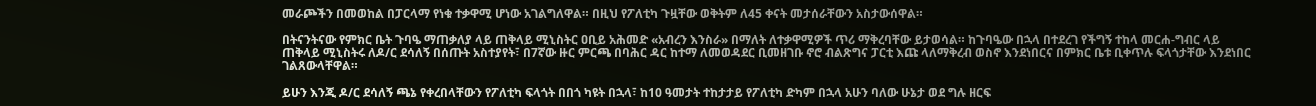መራጮችን በመወከል በፓርላማ የነቁ ተቃዋሚ ሆነው አገልግለዋል። በዚህ የፖለቲካ ጉዟቸው ወቅትም ለ45 ቀናት መታሰራቸውን አስታውሰዋል።

በትናንትናው የምክር ቤት ጉባዔ ማጠቃለያ ላይ ጠቅላይ ሚኒስትር ዐቢይ አሕመድ «አብረን እንስራ» በማለት ለተቃዋሚዎች ጥሪ ማቅረባቸው ይታወሳል። ከጉባዔው በኋላ በተደረገ የችግኝ ተከላ መርሐ-ግብር ላይ ጠቅላይ ሚኒስትሩ ለዶ/ር ደሳለኝ በሰጡት አስተያየት፣ በ7ኛው ዙር ምርጫ በባሕር ዳር ከተማ ለመወዳደር ቢመዘገቡ ኖሮ ብልጽግና ፓርቲ እጩ ላለማቅረብ ወስኖ እንደነበርና በምክር ቤቱ ቢቀጥሉ ፍላጎታቸው እንደነበር ገልጸውላቸዋል።

ይሁን እንጂ ዶ/ር ደሳለኝ ጫኔ የቀረበላቸውን የፖለቲካ ፍላጎት በበጎ ካዩት በኋላ፣ ከ10 ዓመታት ተከታታይ የፖለቲካ ድካም በኋላ አሁን ባለው ሁኔታ ወደ ግሉ ዘርፍ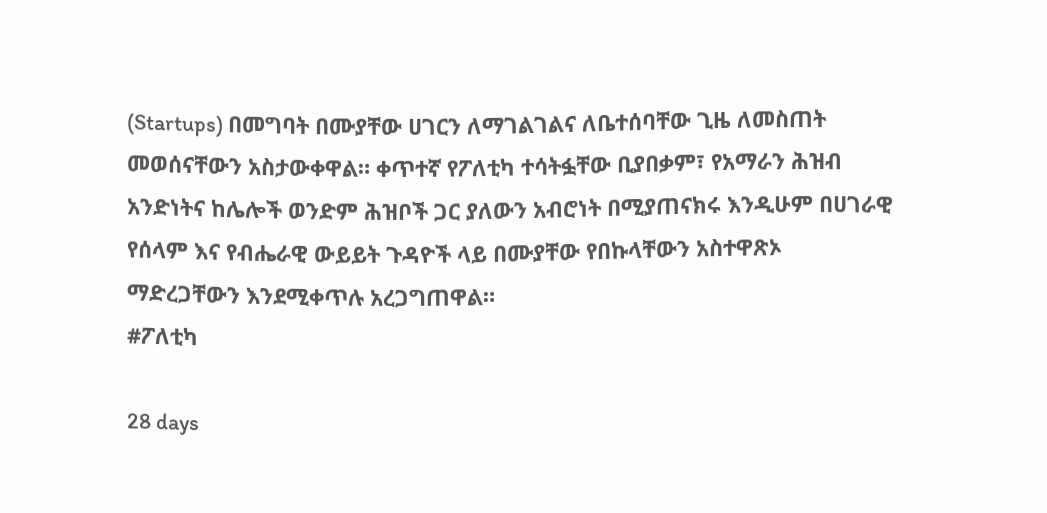(Startups) በመግባት በሙያቸው ሀገርን ለማገልገልና ለቤተሰባቸው ጊዜ ለመስጠት መወሰናቸውን አስታውቀዋል። ቀጥተኛ የፖለቲካ ተሳትፏቸው ቢያበቃም፣ የአማራን ሕዝብ አንድነትና ከሌሎች ወንድም ሕዝቦች ጋር ያለውን አብሮነት በሚያጠናክሩ እንዲሁም በሀገራዊ የሰላም እና የብሔራዊ ውይይት ጉዳዮች ላይ በሙያቸው የበኩላቸውን አስተዋጽኦ ማድረጋቸውን እንደሚቀጥሉ አረጋግጠዋል።
#ፖለቲካ

28 days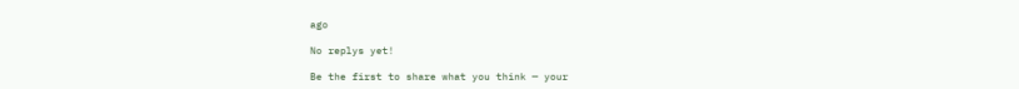ago

No replys yet!

Be the first to share what you think — your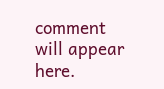comment will appear here.